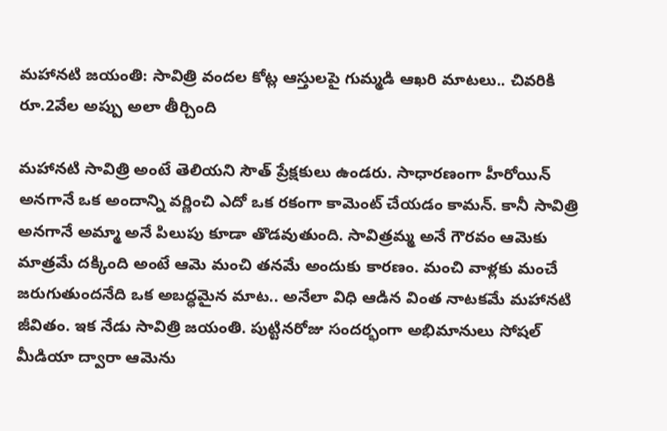మహానటి జయంతి: సావిత్రి వందల కోట్ల ఆస్తులపై గుమ్మడి ఆఖరి మాటలు.. చివరికి రూ.2వేల అప్పు అలా తీర్చింది

మహానటి సావిత్రి అంటే తెలియని సౌత్ ప్రేక్షకులు ఉండరు. సాధారణంగా హీరోయిన్ అనగానే ఒక అందాన్ని వర్ణించి ఎదో ఒక రకంగా కామెంట్ చేయడం కామన్. కానీ సావిత్రి అనగానే అమ్మా అనే పిలుపు కూడా తొడవుతుంది. సావిత్రమ్మ అనే గౌరవం ఆమెకు మాత్రమే దక్కింది అంటే ఆమె మంచి తనమే అందుకు కారణం. మంచి వాళ్లకు మంచే జరుగుతుందనేది ఒక అబద్ధమైన మాట.. అనేలా విధి ఆడిన వింత నాటకమే మహానటి జీవితం. ఇక నేడు సావిత్రి జయంతి. పుట్టినరోజు సందర్భంగా అభిమానులు సోషల్ మీడియా ద్వారా ఆమెను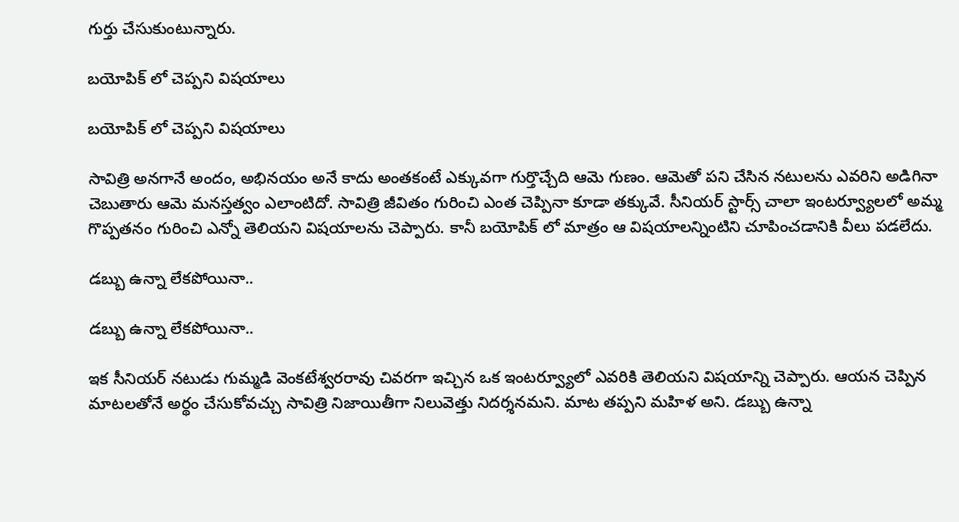గుర్తు చేసుకుంటున్నారు.

బయోపిక్ లో చెప్పని విషయాలు

బయోపిక్ లో చెప్పని విషయాలు

సావిత్రి అనగానే అందం, అభినయం అనే కాదు అంతకంటే ఎక్కువగా గుర్తొచ్చేది ఆమె గుణం. ఆమెతో పని చేసిన నటులను ఎవరిని అడిగినా చెబుతారు ఆమె మనస్తత్వం ఎలాంటిదో. సావిత్రి జీవితం గురించి ఎంత చెప్పినా కూడా తక్కువే. సీనియర్ స్టార్స్ చాలా ఇంటర్వ్యూలలో అమ్మ గొప్పతనం గురించి ఎన్నో తెలియని విషయాలను చెప్పారు. కానీ బయోపిక్ లో మాత్రం ఆ విషయాలన్నింటిని చూపించడానికి వీలు పడలేదు.

డబ్బు ఉన్నా లేకపోయినా..

డబ్బు ఉన్నా లేకపోయినా..

ఇక సీనియర్ నటుడు గుమ్మడి వెంకటేశ్వరరావు చివరగా ఇచ్చిన ఒక ఇంటర్వ్యూలో ఎవరికి తెలియని విషయాన్ని చెప్పారు. ఆయన చెప్పిన మాటలతోనే అర్థం చేసుకోవచ్చు సావిత్రి నిజాయితీగా నిలువెత్తు నిదర్శనమని. మాట తప్పని మహిళ అని. డబ్బు ఉన్నా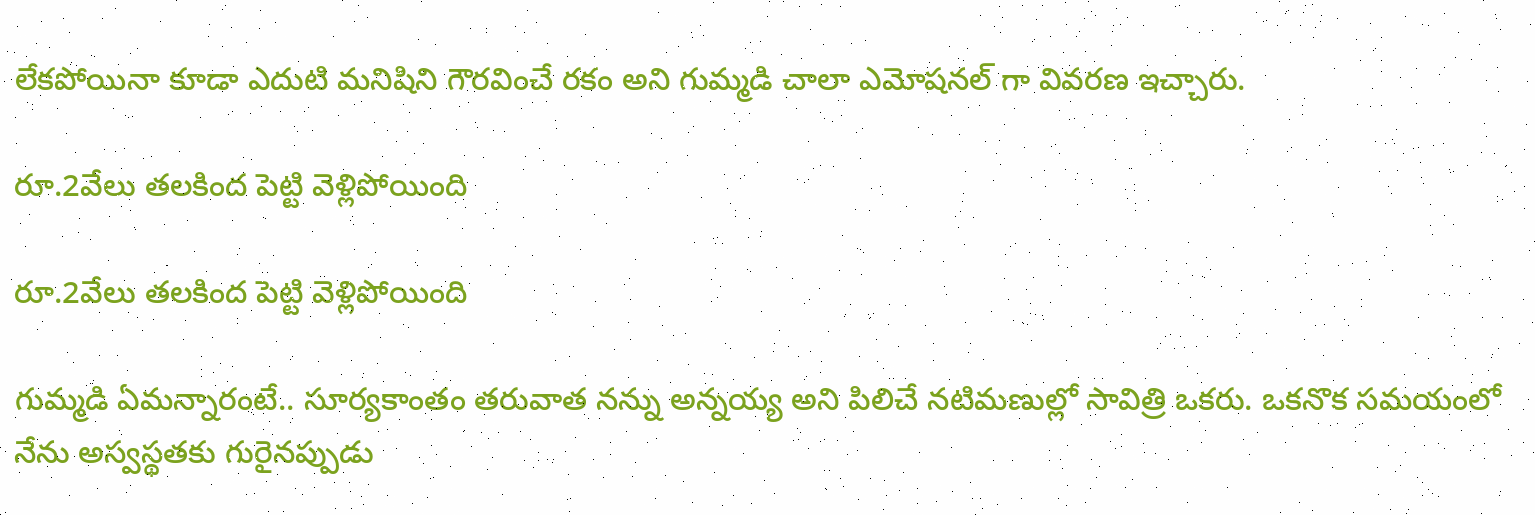లేకపోయినా కూడా ఎదుటి మనిషిని గౌరవించే రకం అని గుమ్మడి చాలా ఎమోషనల్ గా వివరణ ఇచ్చారు.

రూ.2వేలు తలకింద పెట్టి వెళ్లిపోయింది

రూ.2వేలు తలకింద పెట్టి వెళ్లిపోయింది

గుమ్మడి ఏమన్నారంటే.. సూర్యకాంతం తరువాత నన్ను అన్నయ్య అని పిలిచే నటిమణుల్లో సావిత్రి ఒకరు. ఒకనొక సమయంలో నేను అస్వస్థతకు గురైనప్పుడు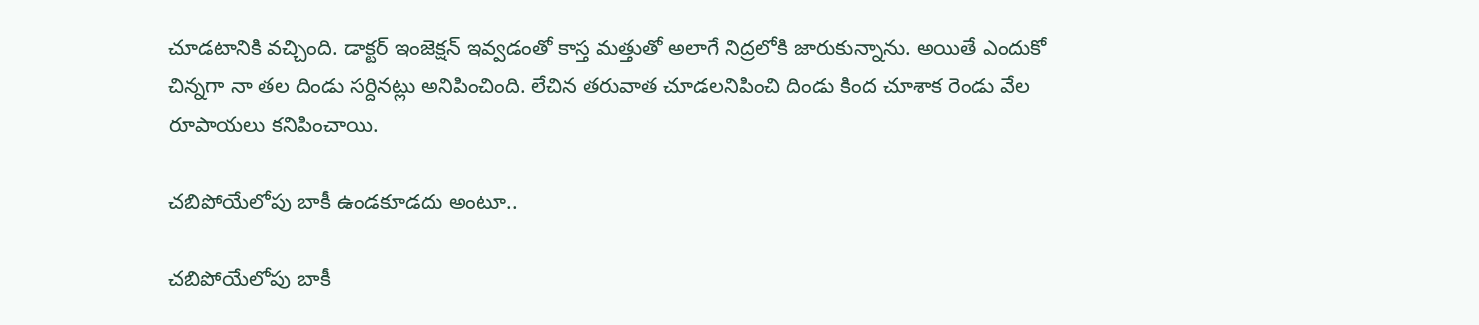చూడటానికి వచ్చింది. డాక్టర్ ఇంజెక్షన్ ఇవ్వడంతో కాస్త మత్తుతో అలాగే నిద్రలోకి జారుకున్నాను. అయితే ఎందుకో చిన్నగా నా తల దిండు సర్దినట్లు అనిపించింది. లేచిన తరువాత చూడలనిపించి దిండు కింద చూశాక రెండు వేల రూపాయలు కనిపించాయి.

చబిపోయేలోపు బాకీ ఉండకూడదు అంటూ..

చబిపోయేలోపు బాకీ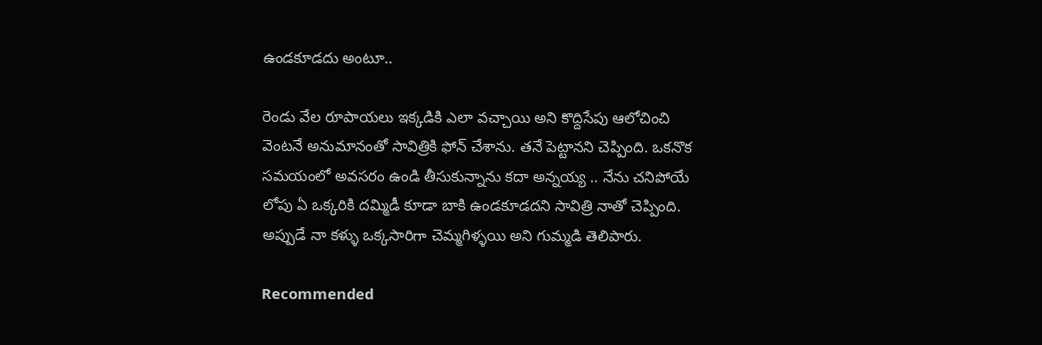ఉండకూడదు అంటూ..

రెండు వేల రూపాయలు ఇక్కడికి ఎలా వచ్చాయి అని కొద్దిసేపు ఆలోచించి వెంటనే అనుమానంతో సావిత్రికి ఫోన్ చేశాను. తనే పెట్టానని చెప్పింది. ఒకనొక సమయంలో అవసరం ఉండి తీసుకున్నాను కదా అన్నయ్య .. నేను చనిపోయే లోపు ఏ ఒక్కరికి దమ్మిడీ కూడా బాకి ఉండకూడదని సావిత్రి నాతో చెప్పింది. అప్పుడే నా కళ్ళు ఒక్కసారిగా చెమ్మగిళ్ళయి అని గుమ్మడి తెలిపారు.

Recommended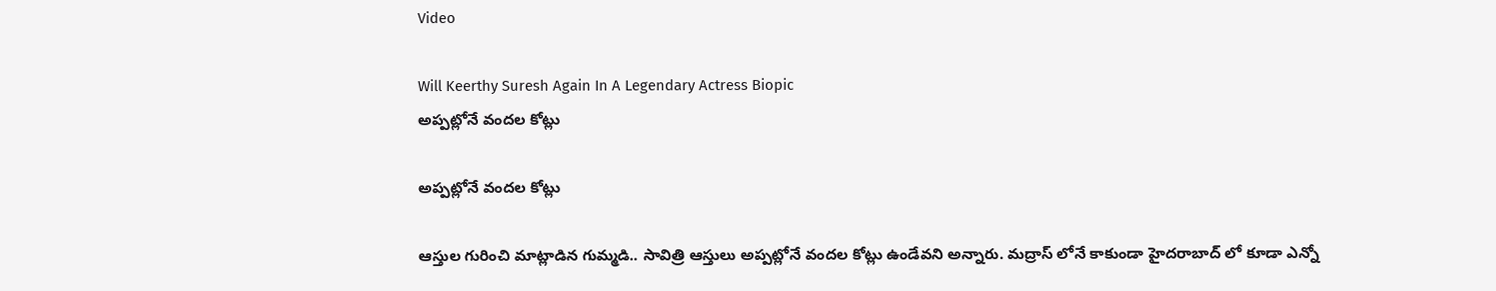Video

Will Keerthy Suresh Again In A Legendary Actress Biopic
అప్పట్లోనే వందల కోట్లు

అప్పట్లోనే వందల కోట్లు

ఆస్తుల గురించి మాట్లాడిన గుమ్మడి.. సావిత్రి ఆస్తులు అప్పట్లోనే వందల కోట్లు ఉండేవని అన్నారు. మద్రాస్ లోనే కాకుండా హైదరాబాద్ లో కూడా ఎన్నో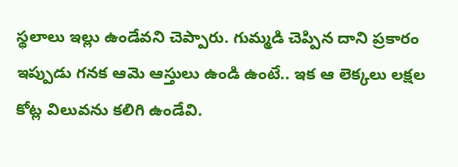స్థలాలు ఇల్లు ఉండేవని చెప్పారు. గుమ్మడి చెప్పిన దాని ప్రకారం ఇప్పుడు గనక ఆమె ఆస్తులు ఉండి ఉంటే.. ఇక ఆ లెక్కలు లక్షల కోట్ల విలువను కలిగి ఉండేవి.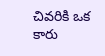చివరికి ఒక కారు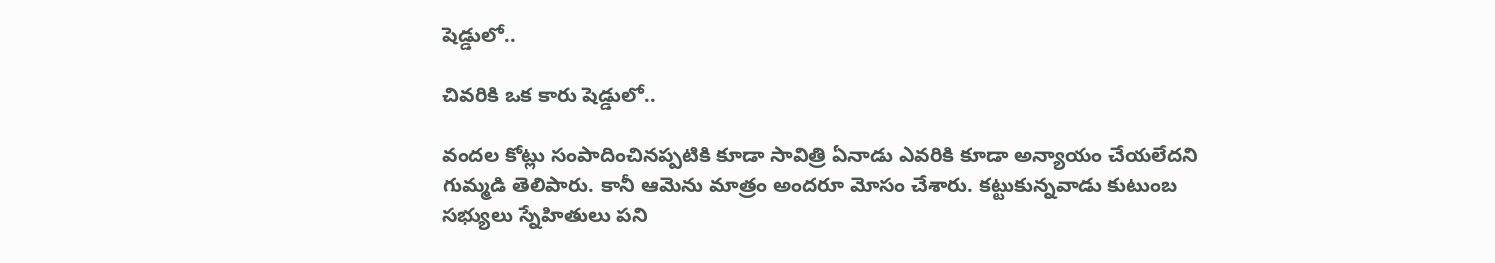షెడ్డులో..

చివరికి ఒక కారు షెడ్డులో..

వందల కోట్లు సంపాదించినప్పటికి కూడా సావిత్రి ఏనాడు ఎవరికి కూడా అన్యాయం చేయలేదని గుమ్మడి తెలిపారు. కానీ ఆమెను మాత్రం అందరూ మోసం చేశారు. కట్టుకున్నవాడు కుటుంబ సభ్యులు స్నేహితులు పని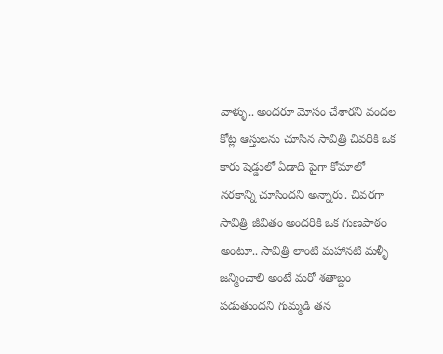వాళ్ళు.. అందరూ మోసం చేశారని వందల కోట్ల ఆస్తులను చూసిన సావిత్రి చివరికి ఒక కారు షెడ్డులో ఏడాది పైగా కోమాలో నరకాన్ని చూసిందని అన్నారు. చివరగా సావిత్రి జీవితం అందరికి ఒక గుణపాఠం అంటూ.. సావిత్రి లాంటి మహానటి మళ్ళీ జన్మించాలి అంటే మరో శతాబ్దం పడుతుందని గుమ్మడి తన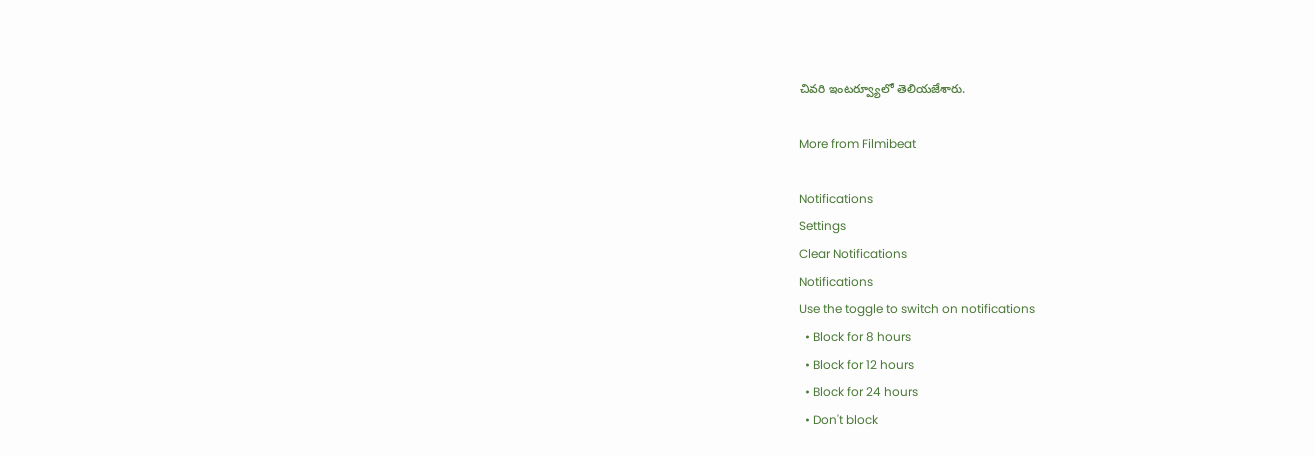చివరి ఇంటర్వ్యూలో తెలియజేశారు.

More from Filmibeat

Notifications
Settings
Clear Notifications
Notifications
Use the toggle to switch on notifications
  • Block for 8 hours
  • Block for 12 hours
  • Block for 24 hours
  • Don't block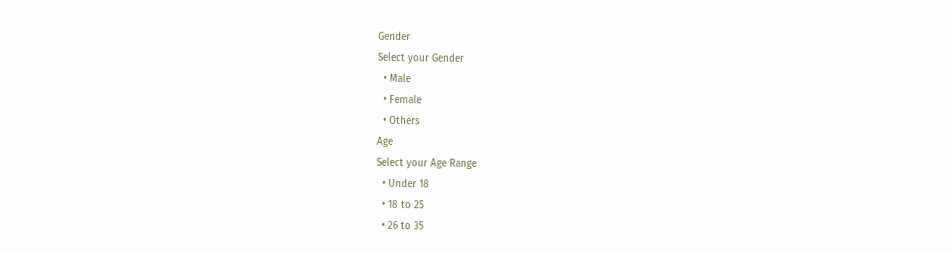Gender
Select your Gender
  • Male
  • Female
  • Others
Age
Select your Age Range
  • Under 18
  • 18 to 25
  • 26 to 35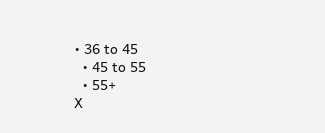• 36 to 45
  • 45 to 55
  • 55+
X